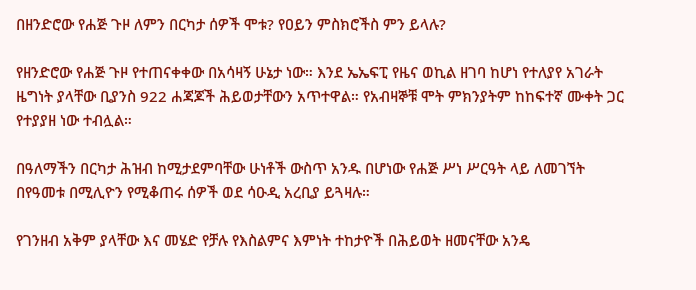በዘንድሮው የሐጅ ጉዞ ለምን በርካታ ሰዎች ሞቱ? የዐይን ምስክሮችስ ምን ይላሉ?

የዘንድሮው የሐጅ ጉዞ የተጠናቀቀው በአሳዛኝ ሁኔታ ነው። እንደ ኤኤፍፒ የዜና ወኪል ዘገባ ከሆነ የተለያየ አገራት ዜግነት ያላቸው ቢያንስ 922 ሐጃጆች ሕይወታቸውን አጥተዋል። የአብዛኞቹ ሞት ምክንያትም ከከፍተኛ ሙቀት ጋር የተያያዘ ነው ተብሏል።

በዓለማችን በርካታ ሕዝብ ከሚታደምባቸው ሁነቶች ውስጥ አንዱ በሆነው የሐጅ ሥነ ሥርዓት ላይ ለመገኘት በየዓመቱ በሚሊዮን የሚቆጠሩ ሰዎች ወደ ሳዑዲ አረቢያ ይጓዛሉ።

የገንዘብ አቅም ያላቸው እና መሄድ የቻሉ የእስልምና እምነት ተከታዮች በሕይወት ዘመናቸው አንዴ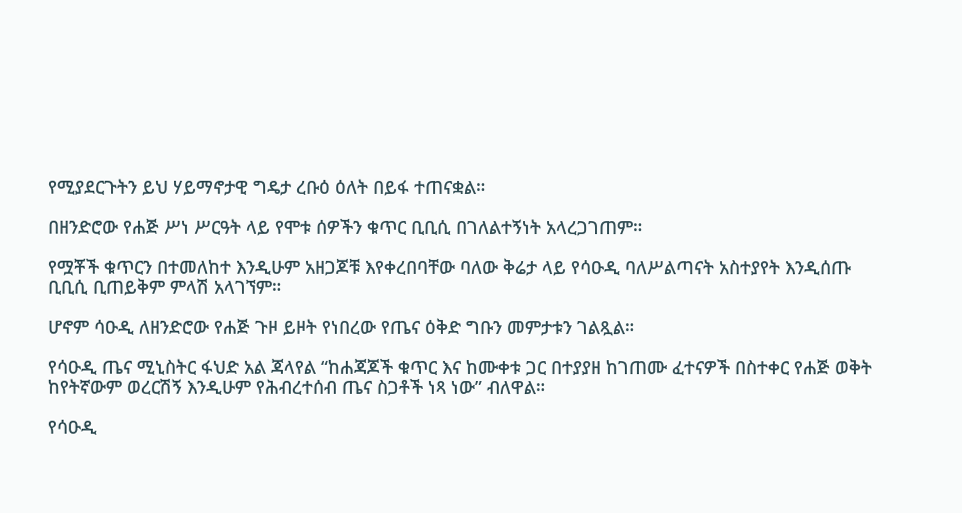የሚያደርጉትን ይህ ሃይማኖታዊ ግዴታ ረቡዕ ዕለት በይፋ ተጠናቋል።

በዘንድሮው የሐጅ ሥነ ሥርዓት ላይ የሞቱ ሰዎችን ቁጥር ቢቢሲ በገለልተኝነት አላረጋገጠም።

የሟቾች ቁጥርን በተመለከተ እንዲሁም አዘጋጆቹ እየቀረበባቸው ባለው ቅሬታ ላይ የሳዑዲ ባለሥልጣናት አስተያየት እንዲሰጡ ቢቢሲ ቢጠይቅም ምላሽ አላገኘም።

ሆኖም ሳዑዲ ለዘንድሮው የሐጅ ጉዞ ይዞት የነበረው የጤና ዕቅድ ግቡን መምታቱን ገልጿል።

የሳዑዲ ጤና ሚኒስትር ፋህድ አል ጃላየል “ከሐጃጆች ቁጥር እና ከሙቀቱ ጋር በተያያዘ ከገጠሙ ፈተናዎች በስተቀር የሐጅ ወቅት ከየትኛውም ወረርሽኝ እንዲሁም የሕብረተሰብ ጤና ስጋቶች ነጻ ነው” ብለዋል።

የሳዑዲ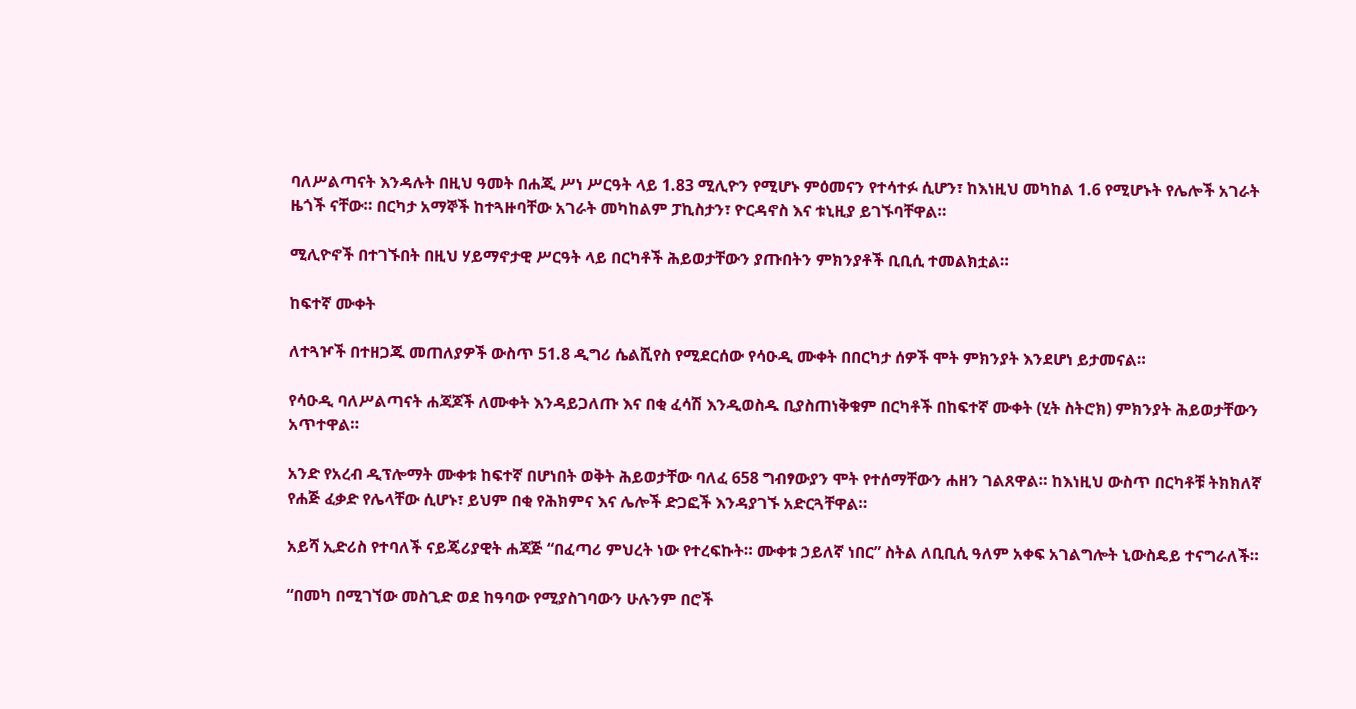ባለሥልጣናት እንዳሉት በዚህ ዓመት በሐጂ ሥነ ሥርዓት ላይ 1.83 ሚሊዮን የሚሆኑ ምዕመናን የተሳተፉ ሲሆን፣ ከእነዚህ መካከል 1.6 የሚሆኑት የሌሎች አገራት ዜጎች ናቸው። በርካታ አማኞች ከተጓዙባቸው አገራት መካከልም ፓኪስታን፣ ዮርዳኖስ እና ቱኒዚያ ይገኙባቸዋል።

ሚሊዮኖች በተገኙበት በዚህ ሃይማኖታዊ ሥርዓት ላይ በርካቶች ሕይወታቸውን ያጡበትን ምክንያቶች ቢቢሲ ተመልክቷል።

ከፍተኛ ሙቀት

ለተጓዦች በተዘጋጁ መጠለያዎች ውስጥ 51.8 ዲግሪ ሴልሺየስ የሚደርሰው የሳዑዲ ሙቀት በበርካታ ሰዎች ሞት ምክንያት እንደሆነ ይታመናል።

የሳዑዲ ባለሥልጣናት ሐጃጆች ለሙቀት እንዳይጋለጡ እና በቂ ፈሳሽ እንዲወስዱ ቢያስጠነቅቁም በርካቶች በከፍተኛ ሙቀት (ሂት ስትሮክ) ምክንያት ሕይወታቸውን አጥተዋል።

አንድ የአረብ ዲፕሎማት ሙቀቱ ከፍተኛ በሆነበት ወቅት ሕይወታቸው ባለፈ 658 ግብፃውያን ሞት የተሰማቸውን ሐዘን ገልጸዋል። ከእነዚህ ውስጥ በርካቶቹ ትክክለኛ የሐጅ ፈቃድ የሌላቸው ሲሆኑ፣ ይህም በቂ የሕክምና እና ሌሎች ድጋፎች እንዳያገኙ አድርጓቸዋል።

አይሻ ኢድሪስ የተባለች ናይጄሪያዊት ሐጃጅ “በፈጣሪ ምህረት ነው የተረፍኩት። ሙቀቱ ኃይለኛ ነበር” ስትል ለቢቢሲ ዓለም አቀፍ አገልግሎት ኒውስዴይ ተናግራለች።

“በመካ በሚገኘው መስጊድ ወደ ከዓባው የሚያስገባውን ሁሉንም በሮች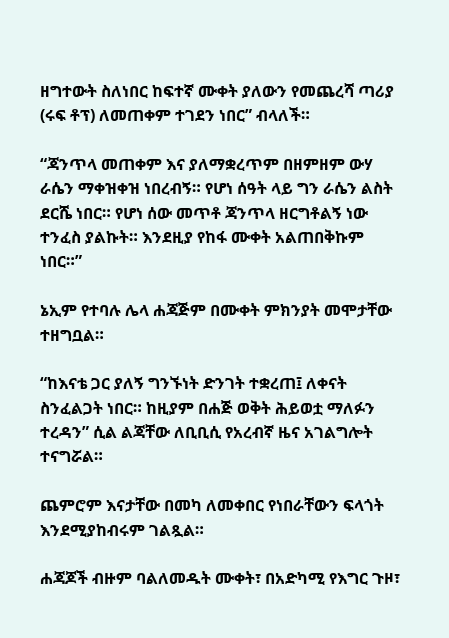ዘግተውት ስለነበር ከፍተኛ ሙቀት ያለውን የመጨረሻ ጣሪያ (ሩፍ ቶፕ) ለመጠቀም ተገደን ነበር” ብላለች።

“ጃንጥላ መጠቀም እና ያለማቋረጥም በዘምዘም ውሃ ራሴን ማቀዝቀዝ ነበረብኝ። የሆነ ሰዓት ላይ ግን ራሴን ልስት ደርሼ ነበር። የሆነ ሰው መጥቶ ጃንጥላ ዘርግቶልኝ ነው ተንፈስ ያልኩት። እንደዚያ የከፋ ሙቀት አልጠበቅኩም ነበር።”

ኔኢም የተባሉ ሌላ ሐጃጅም በሙቀት ምክንያት መሞታቸው ተዘግቧል።

“ከእናቴ ጋር ያለኝ ግንኙነት ድንገት ተቋረጠ፤ ለቀናት ስንፈልጋት ነበር። ከዚያም በሐጅ ወቅት ሕይወቷ ማለፉን ተረዳን” ሲል ልጃቸው ለቢቢሲ የአረብኛ ዜና አገልግሎት ተናግሯል።

ጨምሮም እናታቸው በመካ ለመቀበር የነበራቸውን ፍላጎት እንደሚያከብሩም ገልጿል።

ሐጃጆች ብዙም ባልለመዱት ሙቀት፣ በአድካሚ የእግር ጉዞ፣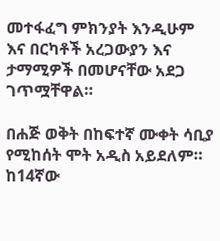መተፋፈግ ምክንያት እንዲሁም እና በርካቶች አረጋውያን እና ታማሚዎች በመሆናቸው አደጋ ገጥሟቸዋል።

በሐጅ ወቅት በከፍተኛ ሙቀት ሳቢያ የሚከሰት ሞት አዲስ አይደለም። ከ14ኛው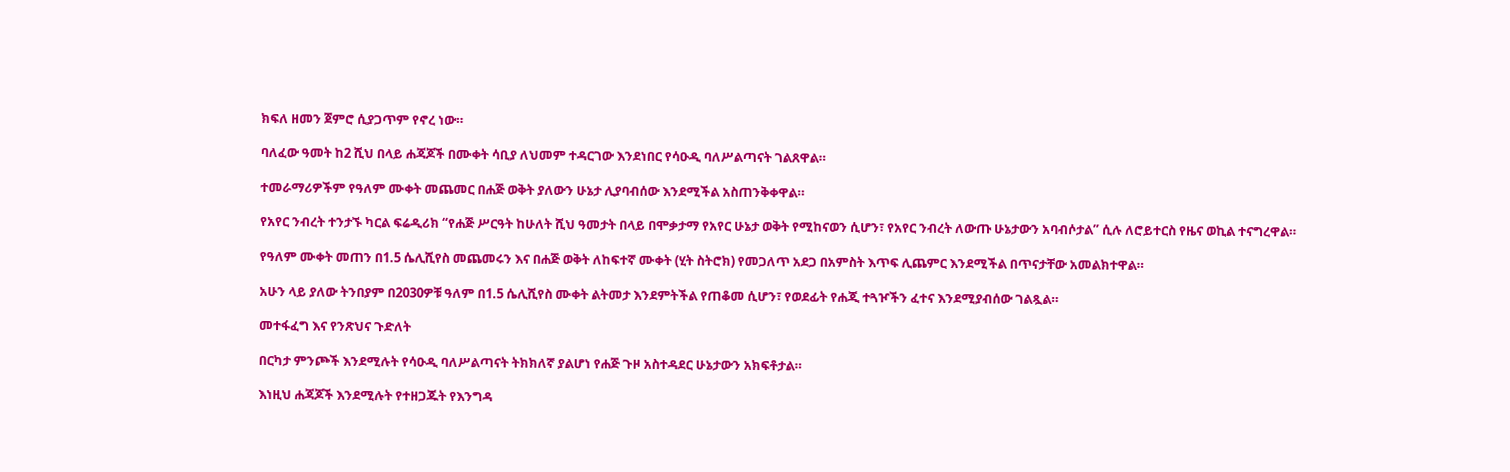ክፍለ ዘመን ጀምሮ ሲያጋጥም የኖረ ነው።

ባለፈው ዓመት ከ2 ሺህ በላይ ሐጃጆች በሙቀት ሳቢያ ለህመም ተዳርገው እንደነበር የሳዑዲ ባለሥልጣናት ገልጸዋል።

ተመራማሪዎችም የዓለም ሙቀት መጨመር በሐጅ ወቅት ያለውን ሁኔታ ሊያባብሰው እንደሚችል አስጠንቅቀዋል።

የአየር ንብረት ተንታኙ ካርል ፍሬዲሪክ “የሐጅ ሥርዓት ከሁለት ሺህ ዓመታት በላይ በሞቃታማ የአየር ሁኔታ ወቅት የሚከናወን ሲሆን፣ የአየር ንብረት ለውጡ ሁኔታውን አባብሶታል” ሲሉ ለሮይተርስ የዜና ወኪል ተናግረዋል።

የዓለም ሙቀት መጠን በ1.5 ሴሊሺየስ መጨመሩን እና በሐጅ ወቅት ለከፍተኛ ሙቀት (ሂት ስትሮክ) የመጋለጥ አደጋ በአምስት እጥፍ ሊጨምር እንደሚችል በጥናታቸው አመልክተዋል።

አሁን ላይ ያለው ትንበያም በ2030ዎቹ ዓለም በ1.5 ሴሊሺየስ ሙቀት ልትመታ እንደምትችል የጠቆመ ሲሆን፣ የወደፊት የሐጂ ተጓዦችን ፈተና እንደሚያብሰው ገልጿል።

መተፋፈግ እና የንጽህና ጉድለት

በርካታ ምንጮች እንደሚሉት የሳዑዲ ባለሥልጣናት ትክክለኛ ያልሆነ የሐጅ ጉዞ አስተዳደር ሁኔታውን አክፍቶታል።

እነዚህ ሐጃጆች እንደሚሉት የተዘጋጁት የእንግዳ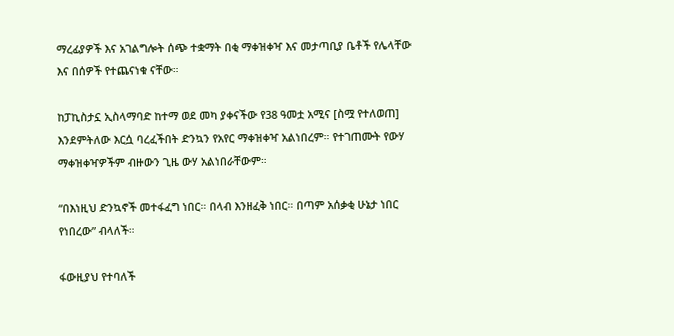ማረፊያዎች እና አገልግሎት ሰጭ ተቋማት በቂ ማቀዝቀዣ እና መታጣቢያ ቤቶች የሌላቸው እና በሰዎች የተጨናነቁ ናቸው።

ከፓኪስታኗ ኢስላማባድ ከተማ ወደ መካ ያቀናችው የ38 ዓመቷ አሚና [ስሟ የተለወጠ] እንደምትለው እርሷ ባረፈችበት ድንኳን የአየር ማቀዝቀዣ አልነበረም። የተገጠሙት የውሃ ማቀዝቀዣዎችም ብዙውን ጊዜ ውሃ አልነበራቸውም።

“በእነዚህ ድንኳኖች መተፋፈግ ነበር። በላብ እንዘፈቅ ነበር። በጣም አሰቃቂ ሁኔታ ነበር የነበረው” ብላለች።

ፋውዚያህ የተባለች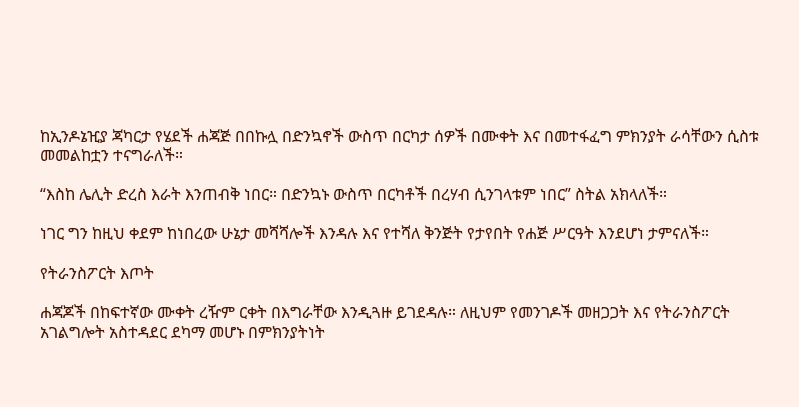ከኢንዶኔዢያ ጃካርታ የሄደች ሐጃጅ በበኩሏ በድንኳኖች ውስጥ በርካታ ሰዎች በሙቀት እና በመተፋፈግ ምክንያት ራሳቸውን ሲስቱ መመልከቷን ተናግራለች።

“እስከ ሌሊት ድረስ እራት እንጠብቅ ነበር። በድንኳኑ ውስጥ በርካቶች በረሃብ ሲንገላቱም ነበር” ስትል አክላለች።

ነገር ግን ከዚህ ቀደም ከነበረው ሁኔታ መሻሻሎች እንዳሉ እና የተሻለ ቅንጅት የታየበት የሐጅ ሥርዓት እንደሆነ ታምናለች።

የትራንስፖርት እጦት

ሐጃጆች በከፍተኛው ሙቀት ረዥም ርቀት በእግራቸው እንዲጓዙ ይገደዳሉ። ለዚህም የመንገዶች መዘጋጋት እና የትራንስፖርት አገልግሎት አስተዳደር ደካማ መሆኑ በምክንያትነት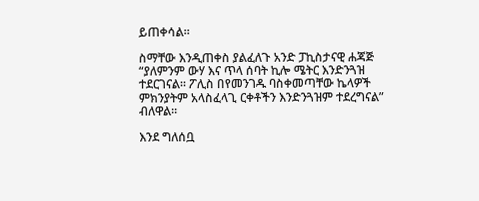ይጠቀሳል።

ስማቸው እንዲጠቀስ ያልፈለጉ አንድ ፓኪስታናዊ ሐጃጅ “ያለምንም ውሃ እና ጥላ ሰባት ኪሎ ሜትር እንድንጓዝ ተደርገናል። ፖሊስ በየመንገዱ ባስቀመጣቸው ኬላዎች ምክንያትም አላስፈላጊ ርቀቶችን እንድንጓዝም ተደረግናል” ብለዋል።

እንደ ግለሰቧ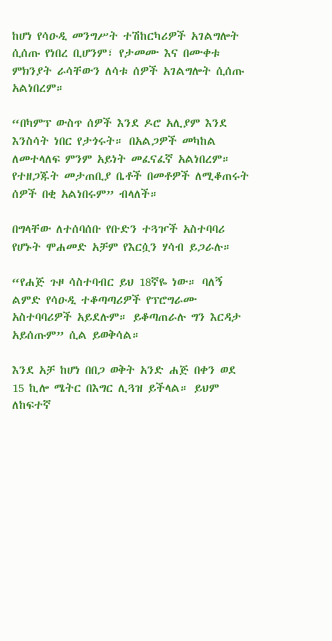ከሆነ የሳዑዲ መንግሥት ተሽከርካሪዎች አገልግሎት ሲሰጡ የነበረ ቢሆንም፣ የታመሙ እና በሙቀቱ ምክንያት ራሳቸውን ለሳቱ ሰዎች አገልግሎት ሲሰጡ አልነበረም።

“በካምፕ ውስጥ ሰዎች እንደ ዶሮ አሊያም እንደ እንስሳት ነበር የታጎሩት። በአልጋዎች መካከል ለመተላለፍ ምንም አይነት መፈናፈኛ አልነበረም። የተዘጋጁት መታጠቢያ ቤቶች በመቶዎች ለሚቆጠሩት ሰዎች በቂ አልነበሩም” ብላለች።

በግላቸው ለተሰባሰቡ የቡድን ተጓዦች አስተባባሪ የሆኑት ሞሐመድ አቻም የእርሷን ሃሳብ ይጋራሉ።

“የሐጅ ጉዞ ሳስተባብር ይህ 18ኛዬ ነው። ባለኝ ልምድ የሳዑዲ ተቆጣጣሪዎች የፕሮግራሙ አስተባባሪዎች አይደሉም። ይቆጣጠራሉ ግን እርዳታ አይሰጡም” ሲል ይወቅሳል።

እንደ አቻ ከሆነ በበጋ ወቅት አንድ ሐጅ በቀን ወደ 15 ኪሎ ሜትር በእግር ሊጓዝ ይችላል። ይህም ለከፍተኛ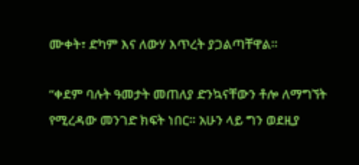ሙቀት፣ ድካም እና ለውሃ እጥረት ያጋልጣቸዋል።

“ቀደም ባሉት ዓመታት መጠለያ ድንኳናቸውን ቶሎ ለማግኘት የሚረዳው መንገድ ክፍት ነበር። አሁን ላይ ግን ወደዚያ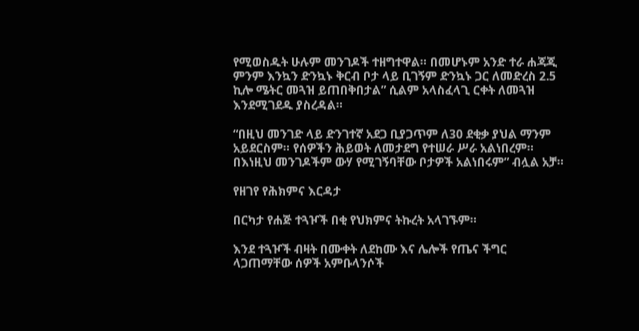የሚወስዱት ሁሉም መንገዶች ተዘግተዋል። በመሆኑም አንድ ተራ ሐጃጂ ምንም እንኳን ድንኳኑ ቅርብ ቦታ ላይ ቢገኝም ድንኳኑ ጋር ለመድረስ 2.5 ኪሎ ሜትር መጓዝ ይጠበቅበታል” ሲልም አላስፈላጊ ርቀት ለመጓዝ እንደሚገደዱ ያስረዳል።

“በዚህ መንገድ ላይ ድንገተኛ አደጋ ቢያጋጥም ለ30 ደቂቃ ያህል ማንም አይደርስም። የሰዎችን ሕይወት ለመታደግ የተሠራ ሥራ አልነበረም። በእነዚህ መንገዶችም ውሃ የሚገኝባቸው ቦታዎች አልነበሩም” ብሏል አቻ።

የዘገየ የሕክምና እርዳታ

በርካታ የሐጅ ተጓዦች በቂ የህክምና ትኩረት አላገኙም።

እንደ ተጓዦች ብዛት በሙቀት ለደከሙ እና ሌሎች የጤና ችግር ላጋጠማቸው ሰዎች አምቡላንሶች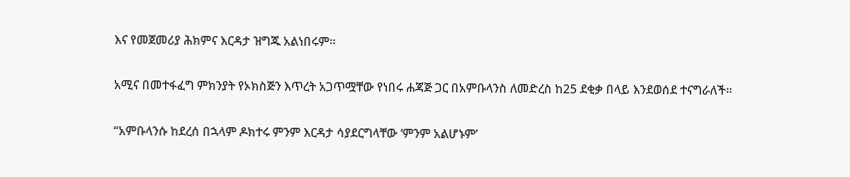እና የመጀመሪያ ሕክምና እርዳታ ዝግጁ አልነበሩም።

አሚና በመተፋፈግ ምክንያት የኦክስጅን እጥረት አጋጥሟቸው የነበሩ ሐጃጅ ጋር በአምቡላንስ ለመድረስ ከ25 ደቂቃ በላይ እንደወሰደ ተናግራለች።

“አምቡላንሱ ከደረሰ በኋላም ዶክተሩ ምንም እርዳታ ሳያደርግላቸው ‘ምንም አልሆኑም’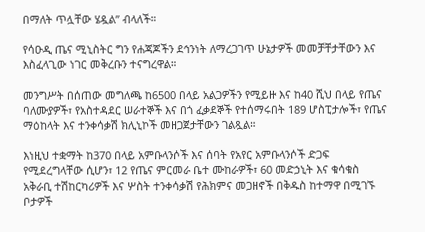በማለት ጥሏቸው ሄዷል” ብላለች።

የሳዑዲ ጤና ሚኒስትር ግን የሐጃጆችን ደኅንነት ለማረጋገጥ ሁኔታዎች መመቻቸታቸውን እና እስፈላጊው ነገር መቅረቡን ተናግረዋል።

መንግሥት በሰጠው መግለጫ ከ6500 በላይ አልጋዎችን የሚይዙ እና ከ40 ሺህ በላይ የጤና ባለሙያዎች፣ የአስተዳደር ሠራተኞች እና በጎ ፈቃደኞች የተሰማሩበት 189 ሆስፒታሎች፣ የጤና ማዕከላት እና ተንቀሳቃሽ ክሊኒኮች መዘጋጀታቸውን ገልጿል።

እነዚህ ተቋማት ከ370 በላይ አምቡላንሶች እና ሰባት የአየር አምቡላንሶች ድጋፍ የሚደረግላቸው ሲሆን፣ 12 የጤና ምርመራ ቤተ ሙከራዎች፣ 60 መድኃኒት እና ቁሳቁስ አቅራቢ ተሽከርካሪዎች እና ሦስት ተንቀሳቃሽ የሕክምና መጋዘኖች በቅዱስ ከተማዋ በሚገኙ ቦታዎች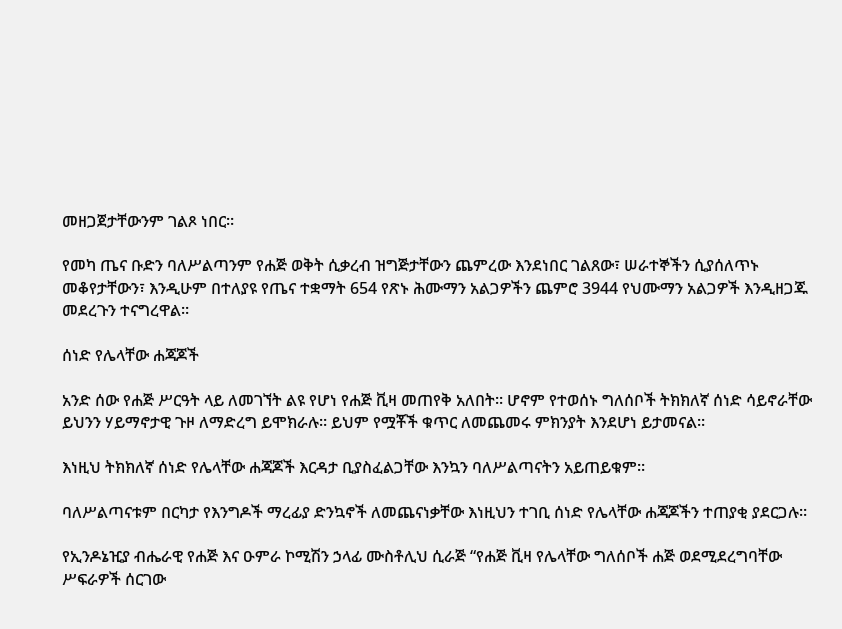መዘጋጀታቸውንም ገልጾ ነበር።

የመካ ጤና ቡድን ባለሥልጣንም የሐጅ ወቅት ሲቃረብ ዝግጅታቸውን ጨምረው እንደነበር ገልጸው፣ ሠራተኞችን ሲያሰለጥኑ መቆየታቸውን፣ እንዲሁም በተለያዩ የጤና ተቋማት 654 የጽኑ ሕሙማን አልጋዎችን ጨምሮ 3944 የህሙማን አልጋዎች እንዲዘጋጁ መደረጉን ተናግረዋል።

ሰነድ የሌላቸው ሐጃጆች

አንድ ሰው የሐጅ ሥርዓት ላይ ለመገኘት ልዩ የሆነ የሐጅ ቪዛ መጠየቅ አለበት። ሆኖም የተወሰኑ ግለሰቦች ትክክለኛ ሰነድ ሳይኖራቸው ይህንን ሃይማኖታዊ ጉዞ ለማድረግ ይሞክራሉ። ይህም የሟቾች ቁጥር ለመጨመሩ ምክንያት እንደሆነ ይታመናል።

እነዚህ ትክክለኛ ሰነድ የሌላቸው ሐጃጆች እርዳታ ቢያስፈልጋቸው እንኳን ባለሥልጣናትን አይጠይቁም።

ባለሥልጣናቱም በርካታ የእንግዶች ማረፊያ ድንኳኖች ለመጨናነቃቸው እነዚህን ተገቢ ሰነድ የሌላቸው ሐጃጆችን ተጠያቂ ያደርጋሉ።

የኢንዶኔዢያ ብሔራዊ የሐጅ እና ዑምራ ኮሚሽን ኃላፊ ሙስቶሊህ ሲራጅ “የሐጅ ቪዛ የሌላቸው ግለሰቦች ሐጅ ወደሚደረግባቸው ሥፍራዎች ሰርገው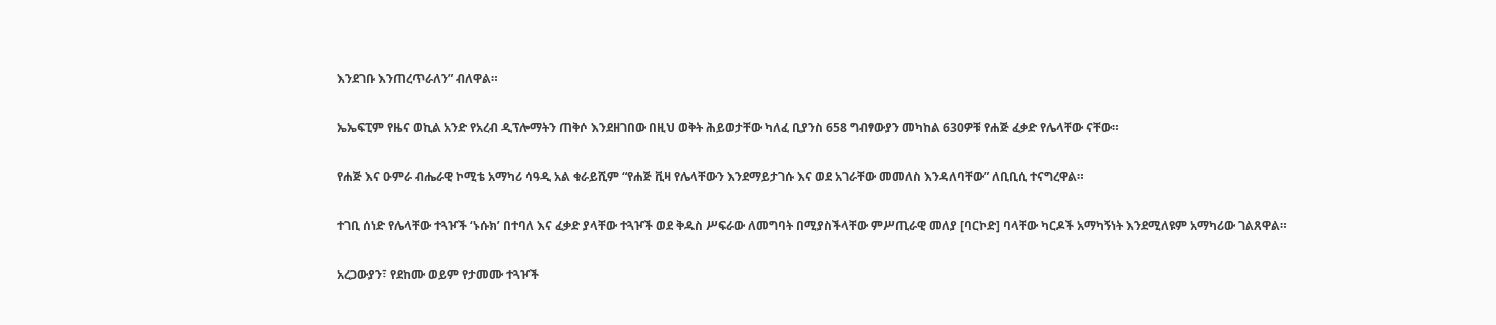እንደገቡ እንጠረጥራለን” ብለዋል።

ኤኤፍፒም የዜና ወኪል አንድ የአረብ ዲፕሎማትን ጠቅሶ እንደዘገበው በዚህ ወቅት ሕይወታቸው ካለፈ ቢያንስ 658 ግብፃውያን መካከል 630ዎቹ የሐጅ ፈቃድ የሌላቸው ናቸው።

የሐጅ እና ዑምራ ብሔራዊ ኮሚቴ አማካሪ ሳዓዲ አል ቁራይሺም “የሐጅ ቪዛ የሌላቸውን እንደማይታገሱ እና ወደ አገራቸው መመለስ እንዳለባቸው” ለቢቢሲ ተናግረዋል።

ተገቢ ሰነድ የሌላቸው ተጓዦች ‘ኑሱክ’ በተባለ እና ፈቃድ ያላቸው ተጓዦች ወደ ቅዱስ ሥፍራው ለመግባት በሚያስችላቸው ምሥጢራዊ መለያ [ባርኮድ] ባላቸው ካርዶች አማካኝነት እንደሚለዩም አማካሪው ገልጸዋል።

አረጋውያን፣ የደከሙ ወይም የታመሙ ተጓዦች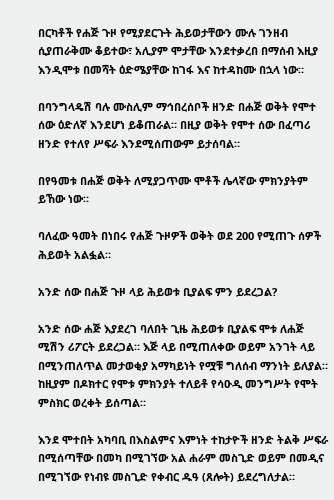በርካቶች የሐጅ ጉዞ የሚያደርጉት ሕይወታቸውን ሙሉ ገንዘብ ሲያጠራቅሙ ቆይተው፣ አሊያም ሞታቸው እንደተቃረበ በማሰብ እዚያ እንዲሞቱ በመሻት ዕድሜያቸው ከገፋ እና ከተዳከሙ በኋላ ነው።

በባንግላዴሽ ባሉ ሙስሊም ማኅበረሰቦች ዘንድ በሐጅ ወቅት የሞተ ሰው ዕድለኛ እንደሆነ ይቆጠራል። በዚያ ወቅት የሞተ ሰው በፈጣሪ ዘንድ የተለየ ሥፍራ እንደሚሰጠውም ይታሰባል።

በየዓመቱ በሐጅ ወቅት ለሚያጋጥሙ ሞቶች ሌላኛው ምክንያትም ይኸው ነው።

ባለፈው ዓመት በነበሩ የሐጅ ጉዞዎች ወቅት ወደ 200 የሚጠጉ ሰዎች ሕይወት አልፏል።

አንድ ሰው በሐጅ ጉዞ ላይ ሕይወቱ ቢያልፍ ምን ይደረጋል?

አንድ ሰው ሐጅ እያደረገ ባለበት ጊዜ ሕይወቱ ቢያልፍ ሞቱ ለሐጅ ሚሽን ሪፖርት ይደረጋል። እጅ ላይ በሚጠለቀው ወይም አንገት ላይ በሚንጠለጥል መታወቂያ አማካይነት የሟቹ ግለሰብ ማንነት ይለያል። ከዚያም በዶክተር የሞቱ ምክንያት ተለይቶ የሳዑዲ መንግሥት የሞት ምስክር ወረቀት ይሰጣል።

እንደ ሞተበት አካባቢ በእስልምና እምነት ተከታዮች ዘንድ ትልቅ ሥፍራ በሚሰጣቸው በመካ በሚገኘው አል ሐራም መስጊድ ወይም በመዲና በሚገኘው የነብዩ መስጊድ የቀብር ዱዓ (ጸሎት) ይደረግለታል።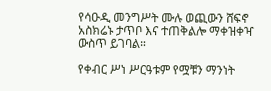የሳዑዲ መንግሥት ሙሉ ወጪውን ሸፍኖ አስክሬኑ ታጥቦ እና ተጠቅልሎ ማቀዝቀዣ ውስጥ ይገባል።

የቀብር ሥነ ሥርዓቱም የሟቹን ማንነት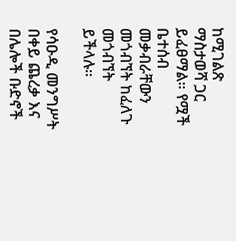ከሚገልጽ ማስታወሻ ጋር ይፈፀማል። የሟች ቤተሰብ መቃብራቸውን መጎብኘት ከፈለጉ መጎብኘት ይችላሉ።

የሳዑዲ መንግሥት በቀይ ጨረቃ እና በሌሎች ቡድኖች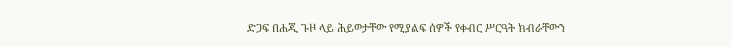ድጋፍ በሐጂ ጉዞ ላይ ሕይወታቸው የሚያልፍ ሰዎች የቀብር ሥርዓት ክብራቸውን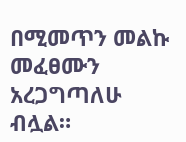በሚመጥን መልኩ መፈፀሙን አረጋግጣለሁ ብሏል።